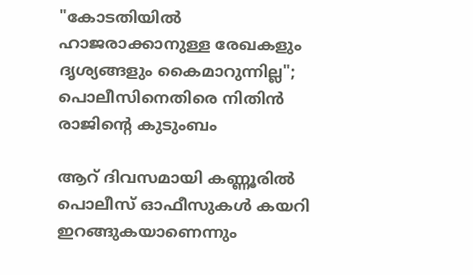"കോടതിയില്‍ ഹാജരാക്കാനുള്ള രേഖകളും ദൃശ്യങ്ങളും കൈമാറുന്നില്ല"; പൊലീസിനെതിരെ നിതിന്‍ രാജിന്റെ കുടുംബം

ആറ് ദിവസമായി കണ്ണൂരിൽ പൊലീസ് ഓഫീസുകൾ കയറി ഇറങ്ങുകയാണെന്നും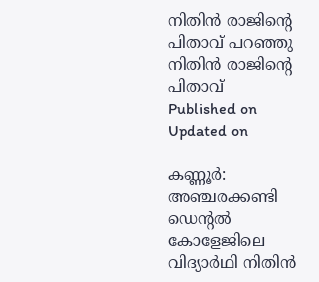നിതിന്‍ രാജിന്റെ പിതാവ് പറഞ്ഞു
നിതിൻ രാജിൻ്റെ പിതാവ്
Published on
Updated on

കണ്ണൂ‍ർ: അഞ്ചരക്കണ്ടി ഡെന്റൽ കോളേജിലെ വിദ്യാർഥി നിതിൻ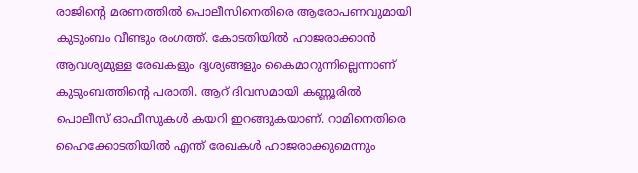രാജിന്റെ മരണത്തിൽ പൊലീസിനെതിരെ ആരോപണവുമായി കുടുംബം വീണ്ടും രംഗത്ത്. കോടതിയിൽ ഹാജരാക്കാൻ ആവശ്യമുള്ള രേഖകളും ദൃശ്യങ്ങളും കൈമാറുന്നില്ലെന്നാണ് കുടുംബത്തിന്റെ പരാതി. ആറ് ദിവസമായി കണ്ണൂരിൽ പൊലീസ് ഓഫീസുകൾ കയറി ഇറങ്ങുകയാണ്. റാമിനെതിരെ ഹൈക്കോടതിയിൽ എന്ത് രേഖകൾ ഹാജരാക്കുമെന്നും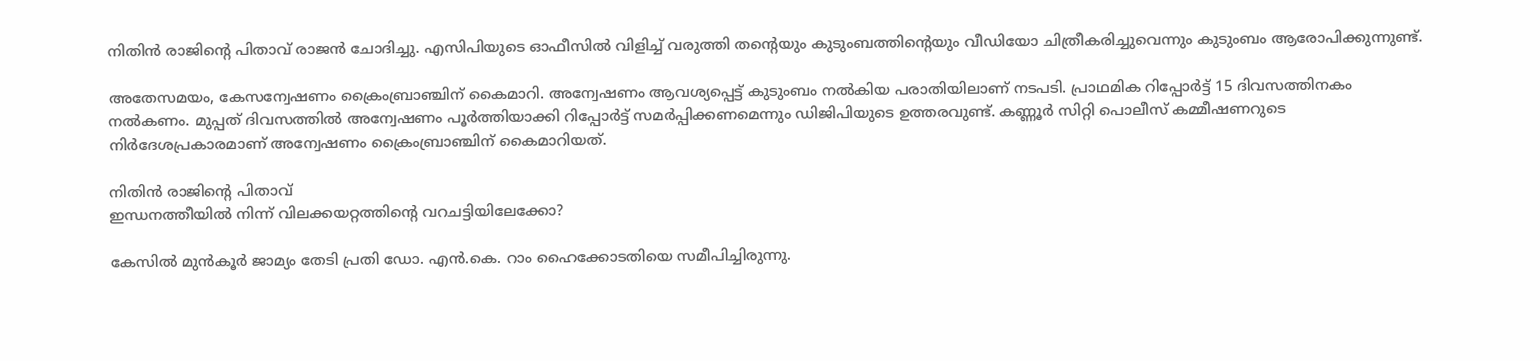നിതിൻ രാജിന്റെ പിതാവ് രാജൻ ചോദിച്ചു. എസിപിയുടെ ഓഫീസിൽ വിളിച്ച് വരുത്തി തന്റെയും കുടുംബത്തിന്റെയും വീഡിയോ ചിത്രീകരിച്ചുവെന്നും കുടുംബം ആരോപിക്കുന്നുണ്ട്.

അതേസമയം, കേസന്വേ‌ഷണം ക്രൈംബ്രാഞ്ചിന് കൈമാറി. അന്വേഷണം ആവശ്യപ്പെട്ട് കുടുംബം നൽകിയ പരാതിയിലാണ് നടപടി. പ്രാഥമിക റിപ്പോർട്ട് 15 ദിവസത്തിനകം നൽകണം. മുപ്പത് ദിവസത്തിൽ അന്വേഷണം പൂർത്തിയാക്കി റിപ്പോർട്ട് സമർപ്പിക്കണമെന്നും ഡിജിപിയുടെ ഉത്തരവുണ്ട്. കണ്ണൂർ സിറ്റി പൊലീസ് കമ്മീഷണറുടെ നിർദേശപ്രകാരമാണ് അന്വേഷണം ക്രൈംബ്രാഞ്ചിന് കൈമാറിയത്.

നിതിൻ രാജിൻ്റെ പിതാവ്
ഇന്ധനത്തീയില്‍ നിന്ന് വിലക്കയറ്റത്തിന്റെ വറചട്ടിയിലേക്കോ?

കേസിൽ മുന്‍കൂര്‍ ജാമ്യം തേടി പ്രതി ഡോ. എന്‍.കെ. റാം ഹൈക്കോടതിയെ സമീപിച്ചിരുന്നു.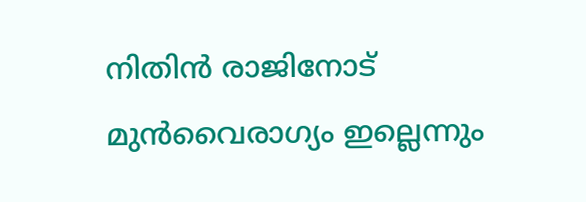നിതിന്‍ രാജിനോട് മുന്‍വൈരാഗ്യം ഇല്ലെന്നും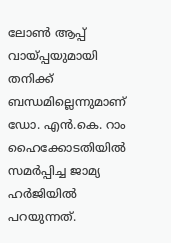ലോണ്‍ ആപ്പ് വായ്പ്പയുമായി തനിക്ക് ബന്ധമില്ലെന്നുമാണ് ഡോ. എന്‍.കെ. റാം ഹൈക്കോടതിയിൽ സമർപ്പിച്ച ജാമ്യ ഹർജിയിൽ പറയുന്നത്.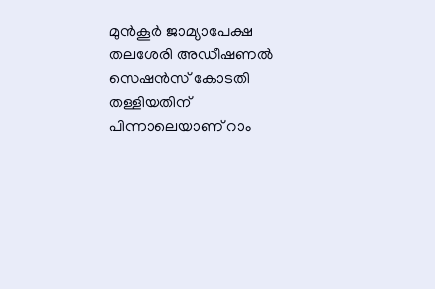മുൻ‌കൂർ ജാമ്യാപേക്ഷ തലശേരി അഡീഷണൽ സെഷൻസ് കോടതി തള്ളിയതിന് പിന്നാലെയാണ് റാം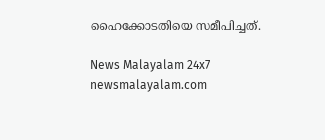ഹൈക്കോടതിയെ സമീപിച്ചത്.

News Malayalam 24x7
newsmalayalam.com